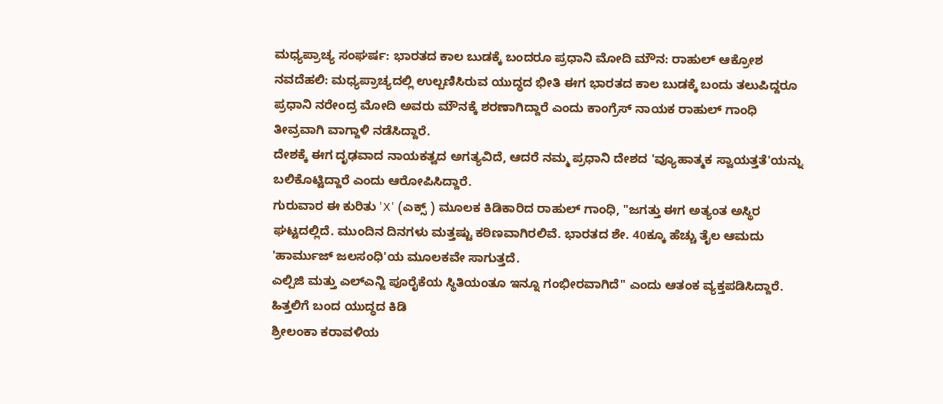ಮಧ್ಯಪ್ರಾಚ್ಯ ಸಂಘರ್ಷ: ಭಾರತದ ಕಾಲ ಬುಡಕ್ಕೆ ಬಂದರೂ ಪ್ರಧಾನಿ ಮೋದಿ ಮೌನ: ರಾಹುಲ್ ಆಕ್ರೋಶ
ನವದೆಹಲಿ: ಮಧ್ಯಪ್ರಾಚ್ಯದಲ್ಲಿ ಉಲ್ಬಣಿಸಿರುವ ಯುದ್ಧದ ಭೀತಿ ಈಗ ಭಾರತದ ಕಾಲ ಬುಡಕ್ಕೆ ಬಂದು ತಲುಪಿದ್ದರೂ ಪ್ರಧಾನಿ ನರೇಂದ್ರ ಮೋದಿ ಅವರು ಮೌನಕ್ಕೆ ಶರಣಾಗಿದ್ದಾರೆ ಎಂದು ಕಾಂಗ್ರೆಸ್ ನಾಯಕ ರಾಹುಲ್ ಗಾಂಧಿ ತೀವ್ರವಾಗಿ ವಾಗ್ದಾಳಿ ನಡೆಸಿದ್ದಾರೆ.
ದೇಶಕ್ಕೆ ಈಗ ದೃಢವಾದ ನಾಯಕತ್ವದ ಅಗತ್ಯವಿದೆ, ಆದರೆ ನಮ್ಮ ಪ್ರಧಾನಿ ದೇಶದ 'ವ್ಯೂಹಾತ್ಮಕ ಸ್ವಾಯತ್ತತೆ'ಯನ್ನು ಬಲಿಕೊಟ್ಟಿದ್ದಾರೆ ಎಂದು ಆರೋಪಿಸಿದ್ದಾರೆ.
ಗುರುವಾರ ಈ ಕುರಿತು 'X' (ಎಕ್ಸ್ ) ಮೂಲಕ ಕಿಡಿಕಾರಿದ ರಾಹುಲ್ ಗಾಂಧಿ, "ಜಗತ್ತು ಈಗ ಅತ್ಯಂತ ಅಸ್ಥಿರ ಘಟ್ಟದಲ್ಲಿದೆ. ಮುಂದಿನ ದಿನಗಳು ಮತ್ತಷ್ಟು ಕಠಿಣವಾಗಿರಲಿವೆ. ಭಾರತದ ಶೇ. 40ಕ್ಕೂ ಹೆಚ್ಚು ತೈಲ ಆಮದು 'ಹಾರ್ಮುಜ್ ಜಲಸಂಧಿ'ಯ ಮೂಲಕವೇ ಸಾಗುತ್ತದೆ.
ಎಲ್ಪಿಜಿ ಮತ್ತು ಎಲ್ಎನ್ಜಿ ಪೂರೈಕೆಯ ಸ್ಥಿತಿಯಂತೂ ಇನ್ನೂ ಗಂಭೀರವಾಗಿದೆ" ಎಂದು ಆತಂಕ ವ್ಯಕ್ತಪಡಿಸಿದ್ದಾರೆ.
ಹಿತ್ತಲಿಗೆ ಬಂದ ಯುದ್ಧದ ಕಿಡಿ
ಶ್ರೀಲಂಕಾ ಕರಾವಳಿಯ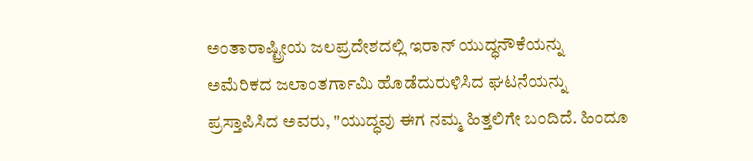ಅಂತಾರಾಷ್ಟ್ರೀಯ ಜಲಪ್ರದೇಶದಲ್ಲಿ ಇರಾನ್ ಯುದ್ಧನೌಕೆಯನ್ನು ಅಮೆರಿಕದ ಜಲಾಂತರ್ಗಾಮಿ ಹೊಡೆದುರುಳಿಸಿದ ಘಟನೆಯನ್ನು ಪ್ರಸ್ತಾಪಿಸಿದ ಅವರು, "ಯುದ್ಧವು ಈಗ ನಮ್ಮ ಹಿತ್ತಲಿಗೇ ಬಂದಿದೆ. ಹಿಂದೂ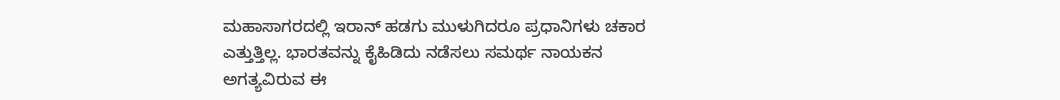ಮಹಾಸಾಗರದಲ್ಲಿ ಇರಾನ್ ಹಡಗು ಮುಳುಗಿದರೂ ಪ್ರಧಾನಿಗಳು ಚಕಾರ ಎತ್ತುತ್ತಿಲ್ಲ. ಭಾರತವನ್ನು ಕೈಹಿಡಿದು ನಡೆಸಲು ಸಮರ್ಥ ನಾಯಕನ ಅಗತ್ಯವಿರುವ ಈ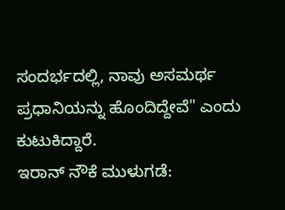ಸಂದರ್ಭದಲ್ಲಿ, ನಾವು ಅಸಮರ್ಥ ಪ್ರಧಾನಿಯನ್ನು ಹೊಂದಿದ್ದೇವೆ" ಎಂದು ಕುಟುಕಿದ್ದಾರೆ.
ಇರಾನ್ ನೌಕೆ ಮುಳುಗಡೆ: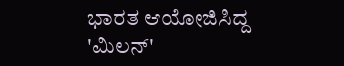ಭಾರತ ಆಯೋಜಿಸಿದ್ದ 'ಮಿಲನ್'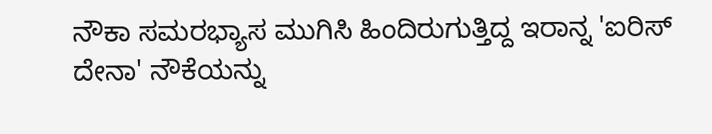ನೌಕಾ ಸಮರಭ್ಯಾಸ ಮುಗಿಸಿ ಹಿಂದಿರುಗುತ್ತಿದ್ದ ಇರಾನ್ನ 'ಐರಿಸ್ ದೇನಾ' ನೌಕೆಯನ್ನು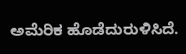ಅಮೆರಿಕ ಹೊಡೆದುರುಳಿಸಿದೆ.